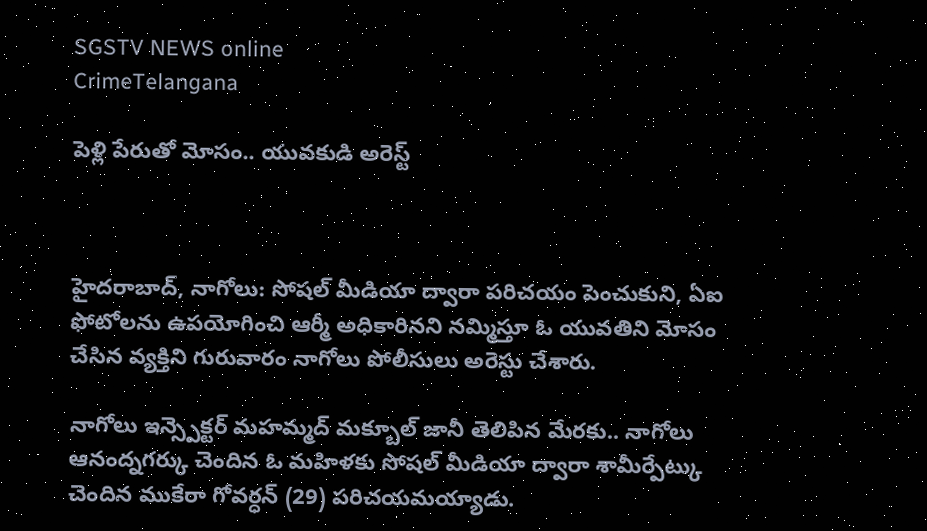SGSTV NEWS online
CrimeTelangana

పెళ్లి పేరుతో మోసం.. యువకుడి అరెస్ట్



హైదరాబాద్, నాగోలు: సోషల్ మీడియా ద్వారా పరిచయం పెంచుకుని, ఏఐ ఫోటోలను ఉపయోగించి ఆర్మీ అధికారినని నమ్మిస్తూ ఓ యువతిని మోసం చేసిన వ్యక్తిని గురువారం నాగోలు పోలీసులు అరెస్టు చేశారు.

నాగోలు ఇన్స్పెక్టర్ మహమ్మద్ మక్బూల్ జానీ తెలిపిన మేరకు.. నాగోలు ఆనంద్నగర్కు చెందిన ఓ మహిళకు సోషల్ మీడియా ద్వారా శామీర్పేట్కు చెందిన ముకేరా గోవర్ధన్ (29) పరిచయమయ్యాడు.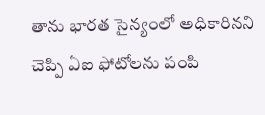తాను భారత సైన్యంలో అధికారినని చెప్పి ఏఐ ఫోటోలను పంపి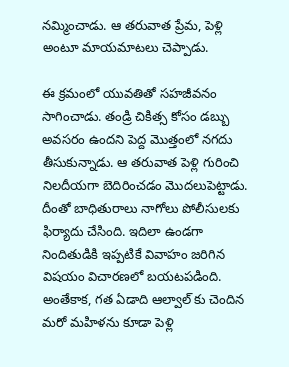నమ్మించాడు. ఆ తరువాత ప్రేమ, పెళ్లి అంటూ మాయమాటలు చెప్పాడు.

ఈ క్రమంలో యువతితో సహజీవనం సాగించాడు. తండ్రి చికిత్స కోసం డబ్బు అవసరం ఉందని పెద్ద మొత్తంలో నగదు తీసుకున్నాడు. ఆ తరువాత పెళ్లి గురించి నిలదీయగా బెదిరించడం మొదలుపెట్టాడు. దీంతో బాధితురాలు నాగోలు పోలీసులకు ఫిర్యాదు చేసింది. ఇదిలా ఉండగా నిందితుడికి ఇప్పటికే వివాహం జరిగిన విషయం విచారణలో బయటపడింది. అంతేకాక, గత ఏడాది ఆల్వాల్ కు చెందిన మరో మహిళను కూడా పెళ్లి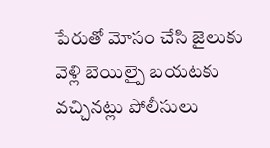పేరుతో మోసం చేసి జైలుకు వెళ్లి బెయిల్పై బయటకు వచ్చినట్లు పోలీసులు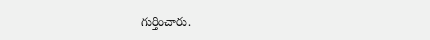గుర్తించారు.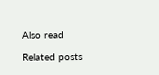Also read

Related posts